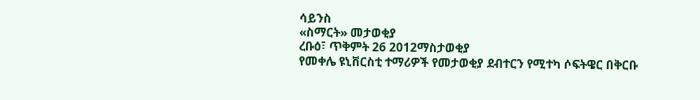ሳይንስ
«ስማርት» መታወቂያ
ረቡዕ፣ ጥቅምት 26 2012ማስታወቂያ
የመቀሌ ዩኒቨርስቲ ተማሪዎች የመታወቂያ ደብተርን የሚተካ ሶፍትዌር በቅርቡ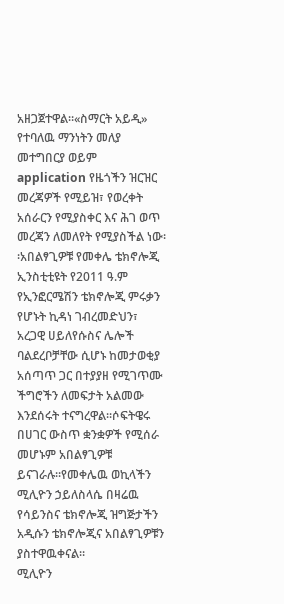አዘጋጀተዋል።«ስማርት አይዲ» የተባለዉ ማንነትን መለያ መተግበርያ ወይም application የዜጎችን ዝርዝር መረጃዎች የሚይዝ፣ የወረቀት አሰራርን የሚያስቀር እና ሕገ ወጥ መረጃን ለመለየት የሚያስችል ነው፡፡አበልፃጊዎቹ የመቀሌ ቴክኖሎጂ ኢንስቲቲዩት የ2011 ዓ.ም የኢንፎርሜሽን ቴክኖሎጂ ምሩቃን የሆኑት ኪዳነ ገብረመድህን፣ አረጋዊ ሀይለየሱስና ሌሎች ባልደረቦቻቸው ሲሆኑ ከመታወቂያ አሰጣጥ ጋር በተያያዘ የሚገጥሙ ችግሮችን ለመፍታት አልመው እንደሰሩት ተናግረዋል፡፡ሶፍትዌሩ በሀገር ውስጥ ቋንቋዎች የሚሰራ መሆኑም አበልፃጊዎቹ ይናገራሉ።የመቀሌዉ ወኪላችን ሚሊዮን ኃይለስላሴ በዛሬዉ የሳይንስና ቴክኖሎጂ ዝግጅታችን አዲሱን ቴክኖሎጂና አበልፃጊዎቹን ያስተዋዉቀናል።
ሚሊዮን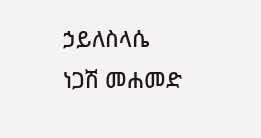ኃይለስላሴ
ነጋሽ መሐመድ